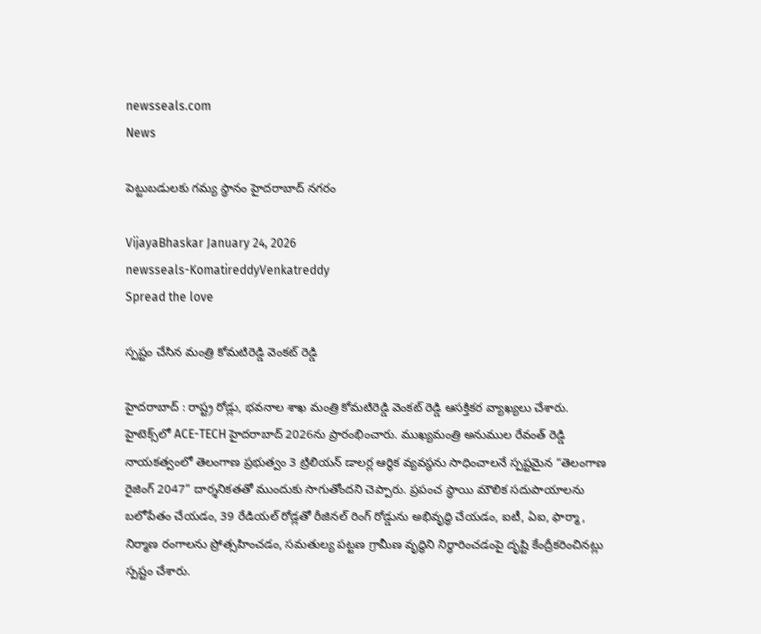newsseals.com
News

పెట్టుబ‌డుల‌కు గ‌మ్య స్థానం హైద‌రాబాద్ న‌గ‌రం

VijayaBhaskar January 24, 2026
newsseals-KomatireddyVenkatreddy
Spread the love

స్ప‌ష్టం చేసిన మంత్రి కోమ‌టిరెడ్డి వెంక‌ట్ రెడ్డి

హైద‌రాబాద్ : రాష్ట్ర రోడ్లు, భ‌వ‌నాల శాఖ మంత్రి కోమ‌టిరెడ్డి వెంక‌ట్ రెడ్డి ఆస‌క్తిక‌ర వ్యాఖ్య‌లు చేశారు.
హైటెక్స్‌లో ACE-TECH హైదరాబాద్ 2026ను ప్రారంభించారు. ముఖ్యమంత్రి అనుముల రేవంత్ రెడ్డి నాయకత్వంలో తెలంగాణ ప్రభుత్వం 3 ట్రిలియన్ డాలర్ల ఆర్థిక వ్యవస్థను సాధించాలనే స్పష్టమైన “తెలంగాణ రైజింగ్ 2047” దార్శనికతతో ముందుకు సాగుతోంద‌ని చెప్పారు. ప్రపంచ స్థాయి మౌలిక సదుపాయాలను బలోపేతం చేయడం, 39 రేడియల్ రోడ్లతో రీజినల్ రింగ్ రోడ్డును అభివృద్ధి చేయడం, ఐటీ, ఏఐ, ఫార్మా , నిర్మాణ రంగాలను ప్రోత్సహించడం, సమతుల్య పట్టణ గ్రామీణ వృద్ధిని నిర్ధారించడంపై దృష్టి కేంద్రీకరించిన‌ట్లు స్ప‌ష్టం చేశారు.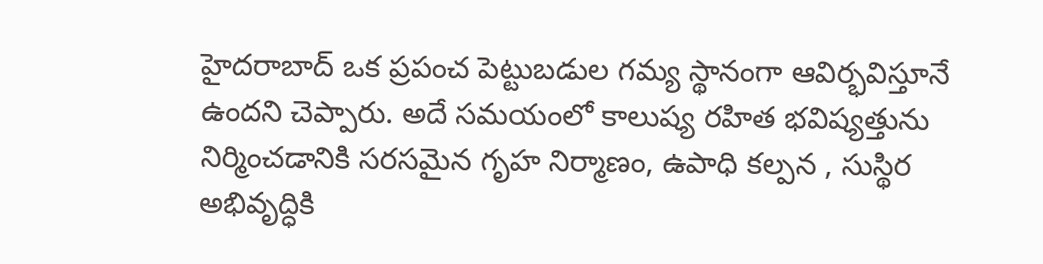హైదరాబాద్ ఒక ప్రపంచ పెట్టుబడుల గమ్య స్థానంగా ఆవిర్భవిస్తూనే ఉంద‌ని చెప్పారు. అదే సమయంలో కాలుష్య రహిత భవిష్యత్తును నిర్మించడానికి సరసమైన గృహ నిర్మాణం, ఉపాధి కల్పన , సుస్థిర అభివృద్ధికి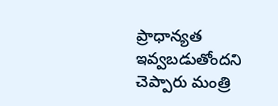ప్రాధాన్యత ఇవ్వబడుతోంద‌ని చెప్పారు మంత్రి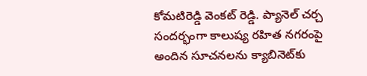కోమ‌టిరెడ్డి వెంక‌ట్ రెడ్డి. ప్యానెల్ చర్చ సందర్భంగా కాలుష్య రహిత నగరంపై అందిన సూచనలను క్యాబినెట్‌కు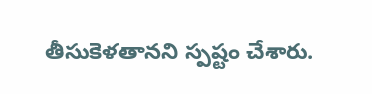తీసుకెళ‌తాన‌ని స్ప‌ష్టం చేశారు.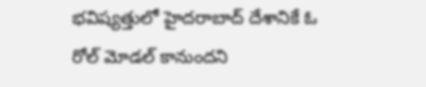భ‌విష్య‌త్తులో హైద‌రాబాద్ దేశానికే ఓ రోల్ మోడ‌ల్ కానుంద‌ని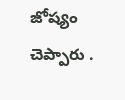జోష్యం చెప్పారు .